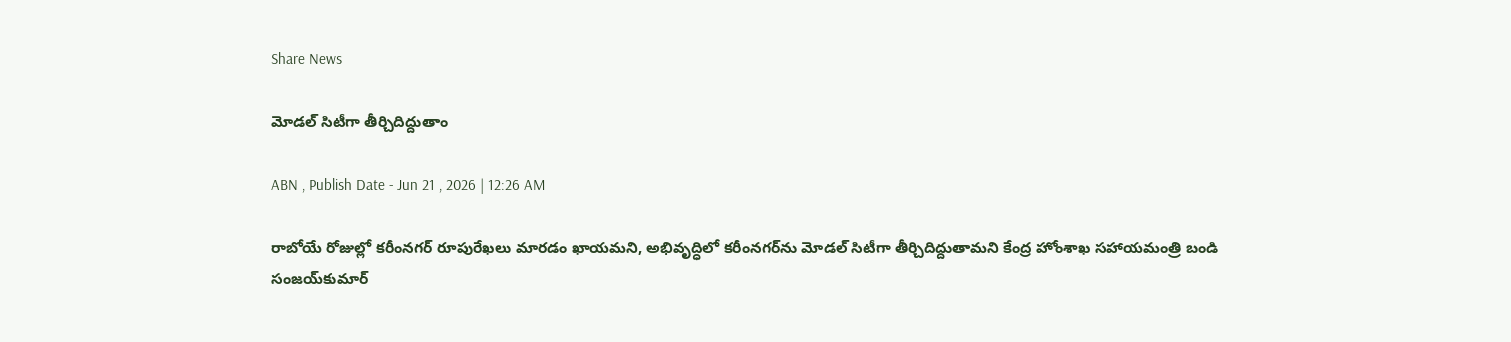Share News

మోడల్‌ సిటీగా తీర్చిదిద్దుతాం

ABN , Publish Date - Jun 21 , 2026 | 12:26 AM

రాబోయే రోజుల్లో కరీంనగర్‌ రూపురేఖలు మారడం ఖాయమని, అభివృద్ధిలో కరీంనగర్‌ను మోడల్‌ సిటీగా తీర్చిదిద్దుతామని కేంద్ర హోంశాఖ సహాయమంత్రి బండి సంజయ్‌కుమార్‌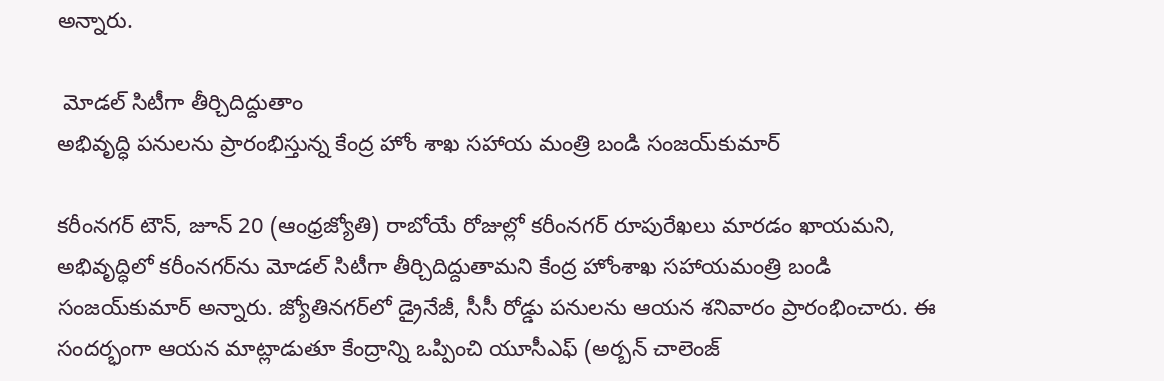అన్నారు.

 మోడల్‌ సిటీగా తీర్చిదిద్దుతాం
అభివృద్ధి పనులను ప్రారంభిస్తున్న కేంద్ర హోం శాఖ సహాయ మంత్రి బండి సంజయ్‌కుమార్‌

కరీంనగర్‌ టౌన్‌, జూన్‌ 20 (ఆంధ్రజ్యోతి) రాబోయే రోజుల్లో కరీంనగర్‌ రూపురేఖలు మారడం ఖాయమని, అభివృద్ధిలో కరీంనగర్‌ను మోడల్‌ సిటీగా తీర్చిదిద్దుతామని కేంద్ర హోంశాఖ సహాయమంత్రి బండి సంజయ్‌కుమార్‌ అన్నారు. జ్యోతినగర్‌లో డ్రైనేజీ, సీసీ రోడ్డు పనులను ఆయన శనివారం ప్రారంభించారు. ఈ సందర్భంగా ఆయన మాట్లాడుతూ కేంద్రాన్ని ఒప్పించి యూసీఎఫ్‌ (అర్బన్‌ చాలెంజ్‌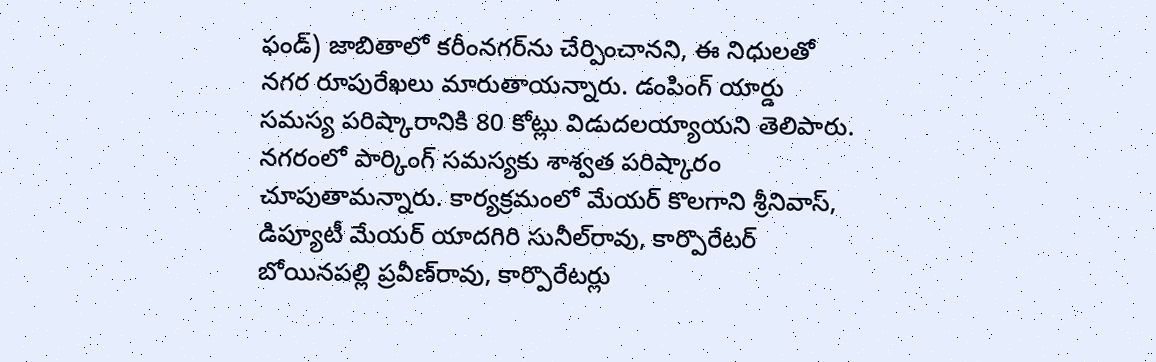ఫండ్‌) జాబితాలో కరీంనగర్‌ను చేర్పించానని, ఈ నిధులతో నగర రూపురేఖలు మారుతాయన్నారు. డంపింగ్‌ యార్డు సమస్య పరిష్కారానికి 80 కోట్లు విడుదలయ్యాయని తెలిపారు. నగరంలో పార్కింగ్‌ సమస్యకు శాశ్వత పరిష్కారం చూపుతామన్నారు. కార్యక్రమంలో మేయర్‌ కొలగాని శ్రీనివాస్‌, డిప్యూటీ మేయర్‌ యాదగిరి సునీల్‌రావు, కార్పొరేటర్‌ బోయినపల్లి ప్రవీణ్‌రావు, కార్పొరేటర్లు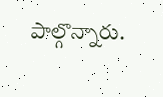పాల్గొన్నారు.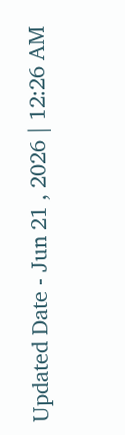Updated Date - Jun 21 , 2026 | 12:26 AM